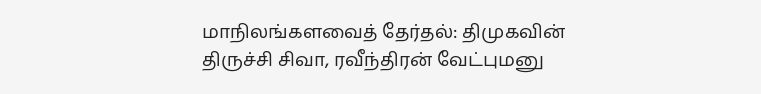மாநிலங்களவைத் தேர்தல்: திமுகவின் திருச்சி சிவா, ரவீந்திரன் வேட்புமனு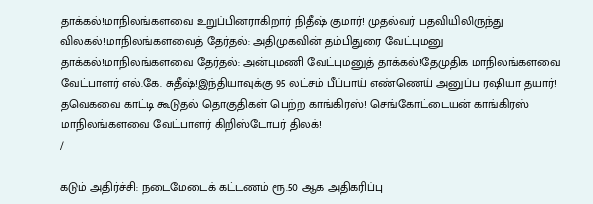தாக்கல்!மாநிலங்களவை உறுப்பினராகிறார் நிதீஷ் குமார்! முதல்வர் பதவியிலிருந்து விலகல்!மாநிலங்களவைத் தேர்தல்: அதிமுகவின் தம்பிதுரை வேட்புமனு தாக்கல்!மாநிலங்களவை தேர்தல்: அன்புமணி வேட்புமனுத் தாக்கல்!தேமுதிக மாநிலங்களவை வேட்பாளர் எல்.கே. சுதீஷ்!இந்தியாவுக்கு 95 லட்சம் பீப்பாய் எண்ணெய் அனுப்ப ரஷியா தயார்! தவெகவை காட்டி கூடுதல் தொகுதிகள் பெற்ற காங்கிரஸ்! செங்கோட்டையன் காங்கிரஸ் மாநிலங்களவை வேட்பாளர் கிறிஸ்டோபர் திலக்!
/

கடும் அதிர்ச்சி: நடைமேடைக் கட்டணம் ரூ.50 ஆக அதிகரிப்பு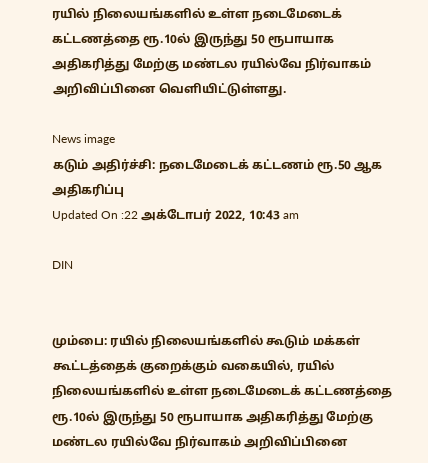ரயில் நிலையங்களில் உள்ள நடைமேடைக் கட்டணத்தை ரூ.10ல் இருந்து 50 ரூபாயாக அதிகரித்து மேற்கு மண்டல ரயில்வே நிர்வாகம் அறிவிப்பினை வெளியிட்டுள்ளது.

News image
கடும் அதிர்ச்சி: நடைமேடைக் கட்டணம் ரூ.50 ஆக அதிகரிப்பு
Updated On :22 அக்டோபர் 2022, 10:43 am

DIN


மும்பை: ரயில் நிலையங்களில் கூடும் மக்கள் கூட்டத்தைக் குறைக்கும் வகையில், ரயில் நிலையங்களில் உள்ள நடைமேடைக் கட்டணத்தை ரூ.10ல் இருந்து 50 ரூபாயாக அதிகரித்து மேற்கு மண்டல ரயில்வே நிர்வாகம் அறிவிப்பினை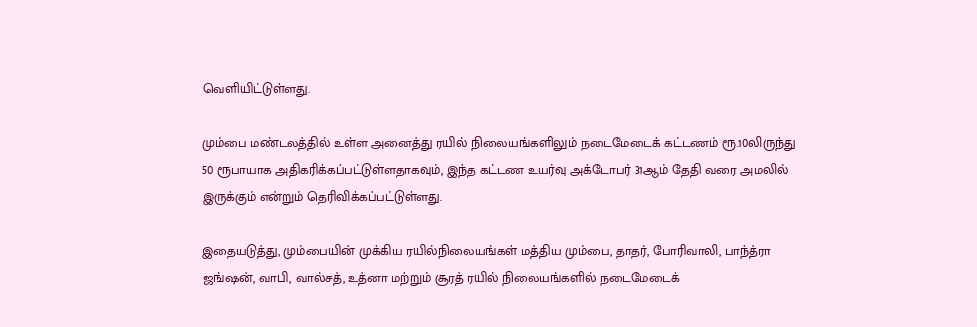வெளியிட்டுள்ளது.

மும்பை மண்டலத்தில் உள்ள அனைத்து ரயில் நிலையங்களிலும் நடைமேடைக் கட்டணம் ரூ.10லிருந்து 50 ரூபாயாக அதிகரிக்கப்பட்டுள்ளதாகவும், இந்த கட்டண உயர்வு அக்டோபர் 31ஆம் தேதி வரை அமலில் இருக்கும் என்றும் தெரிவிக்கப்பட்டுள்ளது.

இதையடுத்து, மும்பையின் முக்கிய ரயில்நிலையங்கள் மத்திய மும்பை, தாதர், போரிவாலி, பாந்த்ரா ஜங்ஷன், வாபி, வால்சத், உத்னா மற்றும் சூரத் ரயில் நிலையங்களில் நடைமேடைக்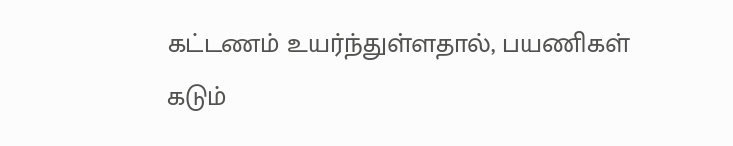கட்டணம் உயர்ந்துள்ளதால், பயணிகள் கடும்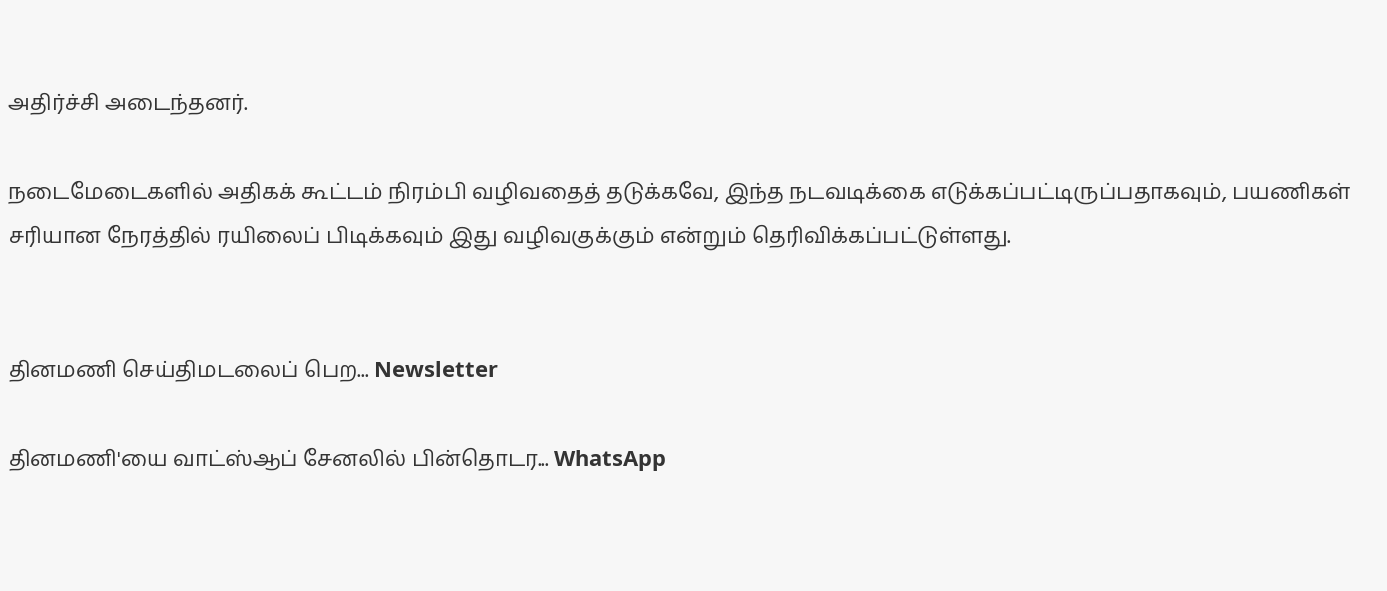அதிர்ச்சி அடைந்தனர்.

நடைமேடைகளில் அதிகக் கூட்டம் நிரம்பி வழிவதைத் தடுக்கவே, இந்த நடவடிக்கை எடுக்கப்பட்டிருப்பதாகவும், பயணிகள் சரியான நேரத்தில் ரயிலைப் பிடிக்கவும் இது வழிவகுக்கும் என்றும் தெரிவிக்கப்பட்டுள்ளது.


தினமணி செய்திமடலைப் பெற... Newsletter

தினமணி'யை வாட்ஸ்ஆப் சேனலில் பின்தொடர... WhatsApp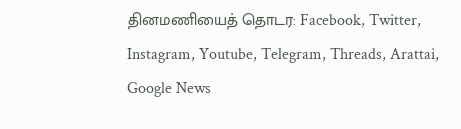தினமணியைத் தொடர: Facebook, Twitter, Instagram, Youtube, Telegram, Threads, Arattai, Google News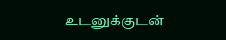உடனுக்குடன்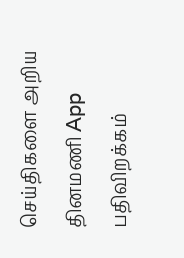செய்திகளை அறிய தினமணி App பதிவிறக்கம்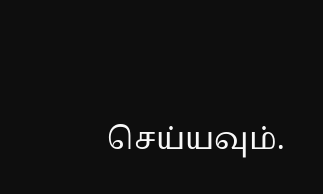செய்யவும்.